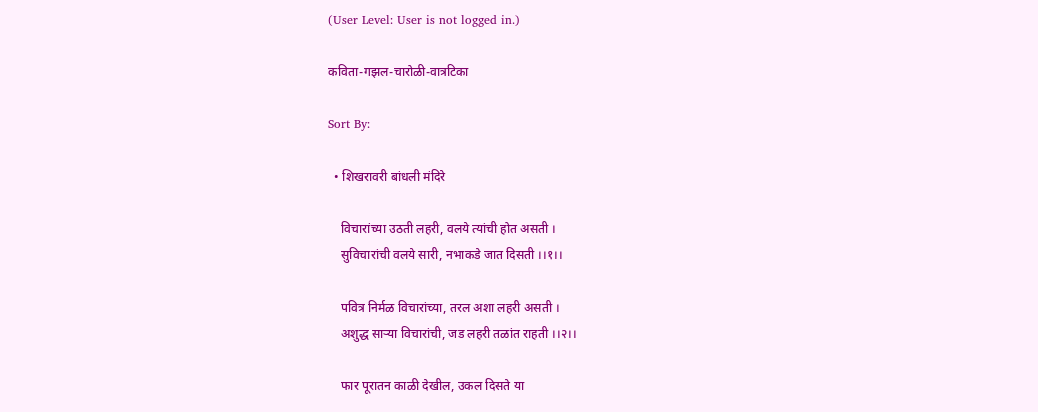(User Level: User is not logged in.)

कविता-गझल-चारोळी-वात्रटिका

Sort By:

  • शिखरावरी बांधली मंदिरे

    विचारांच्या उठती लहरी, वलये त्यांची होत असती ।
    सुविचारांची वलये सारी, नभाकडे जात दिसती ।।१।।

    पवित्र निर्मळ विचारांच्या, तरल अशा लहरी असती ।
    अशुद्ध साऱ्या विचारांची, जड लहरी तळांत राहती ।।२।।

    फार पूरातन काळी देखील, उकल दिसते या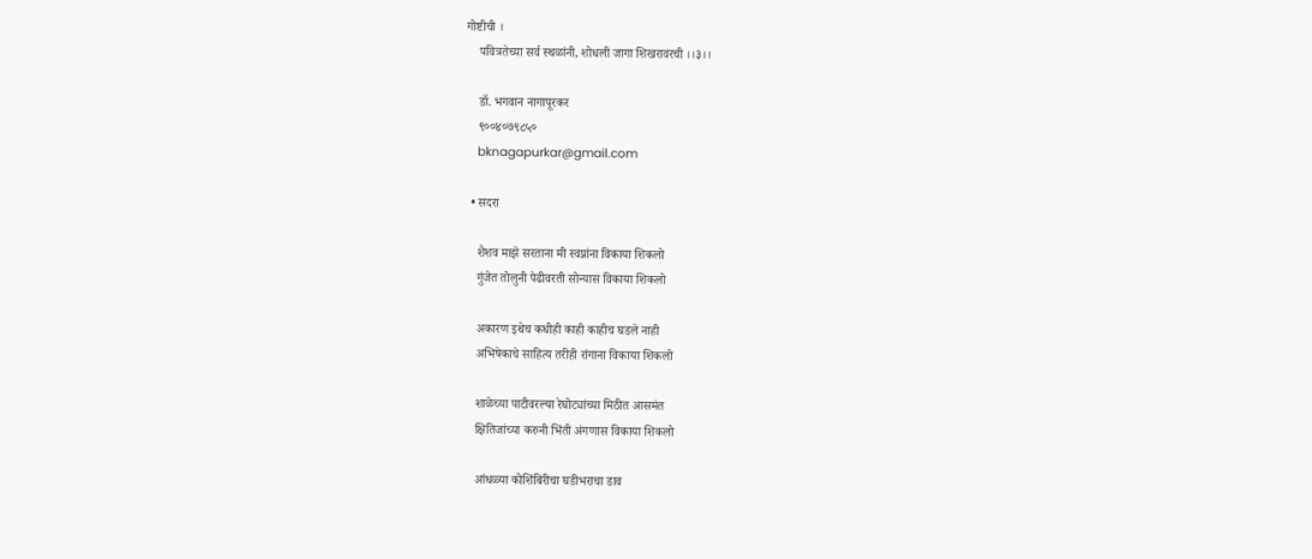गोष्टीची ।
    पवित्रतेच्या सर्व स्थळांनी, शोधली जागा शिखरावरची ।।३।।

    डॉ. भगवान नागापूरकर
    ९००४०७९८५०
    bknagapurkar@gmail.com

  • सदरा

    शैशव माझे सरताना मी स्वप्नांना विकाया शिकलो
    गुंजेत तोलुनी पेढीवरती सोन्यास विकाया शिकलो

    अकारण इथेच कधीही काही काहीच घडले नाही
    अभिषेकाचे साहित्य तरीही रांगाना विकाया शिकलो

    शाळेच्या पाटीवरल्या रेघोट्यांच्या मिठीत आसमंत
    क्षितिजांच्या करुनी भिंती अंगणास विकाया शिकलो

    आंधळ्या कोशिंबिरीचा घडीभराचा डाव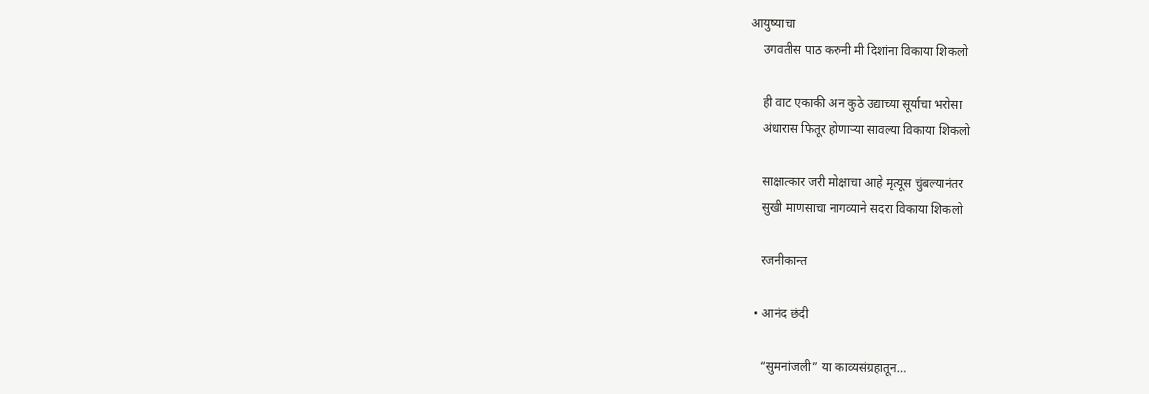आयुष्याचा
    उगवतीस पाठ करुनी मी दिशांना विकाया शिकलो

    ही वाट एकाकी अन कुठे उद्याच्या सूर्याचा भरोसा
    अंधारास फितूर होणाऱ्या सावल्या विकाया शिकलो

    साक्षात्कार जरी मोक्षाचा आहे मृत्यूस चुंबल्यानंतर
    सुखी माणसाचा नागव्याने सदरा विकाया शिकलो

    रजनीकान्त

  • आनंद छंदी

    “सुमनांजली” या काव्यसंग्रहातून…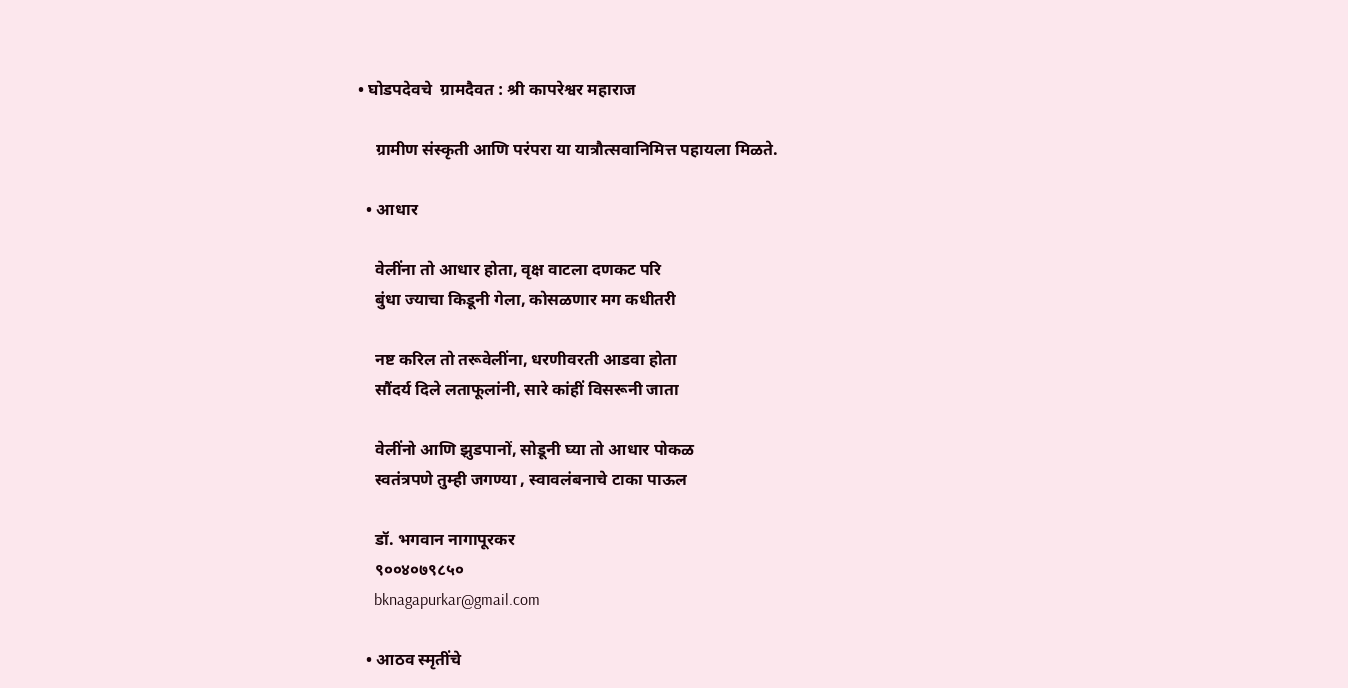• घोडपदेवचे  ग्रामदैवत : श्री कापरेश्वर महाराज

    ग्रामीण संस्कृती आणि परंपरा या यात्रौत्सवानिमित्त पहायला मिळते.

  • आधार

    वेलींना तो आधार होता, वृक्ष वाटला दणकट परि
    बुंधा ज्याचा किडूनी गेला, कोसळणार मग कधीतरी

    नष्ट करिल तो तरूवेलींना, धरणीवरती आडवा होता
    सौंदर्य दिले लताफूलांनी, सारे कांहीं विसरूनी जाता

    वेलींनो आणि झुडपानों, सोडूनी घ्या तो आधार पोकळ
    स्वतंत्रपणे तुम्ही जगण्या , स्वावलंबनाचे टाका पाऊल

    डॉ. भगवान नागापूरकर
    ९००४०७९८५०
    bknagapurkar@gmail.com

  • आठव स्मृतींचे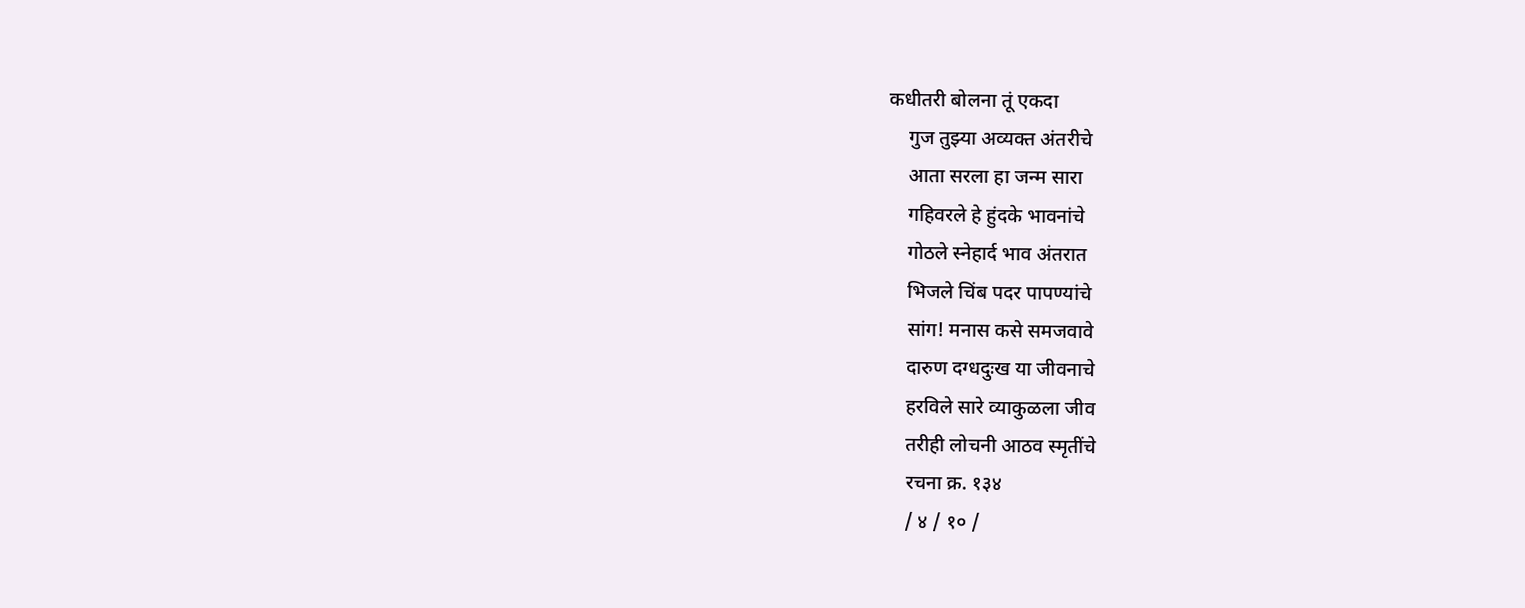कधीतरी बोलना तूं एकदा
    गुज तुझ्या अव्यक्त अंतरीचे
    आता सरला हा जन्म सारा
    गहिवरले हे हुंदके भावनांचे
    गोठले स्नेहार्द भाव अंतरात
    भिजले चिंब पदर पापण्यांचे
    सांग! मनास कसे समजवावे
    दारुण दग्धदुःख या जीवनाचे
    हरविले सारे व्याकुळला जीव
    तरीही लोचनी आठव स्मृतींचे
    रचना क्र. १३४
    / ४ / १० /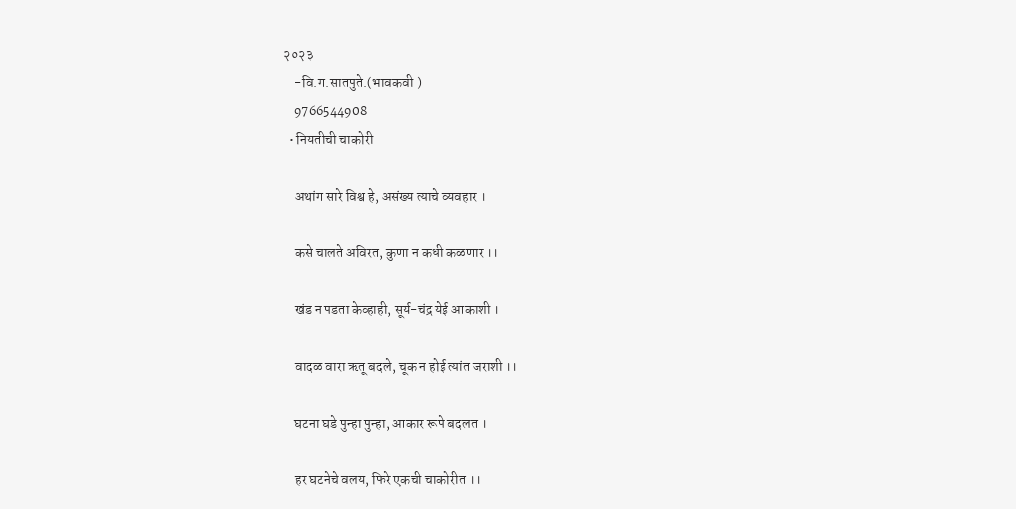२०२३
    -वि.ग.सातपुते.(भावकवी )
    9766544908
  • नियतीची चाकोरी

    अथांग सारे विश्व हे, असंख्य त्याचे व्यवहार ।

    कसे चालते अविरत, कुणा न कधी कळणार ।।

    खंड न पडता केव्हाही, सूर्य-चंद्र येई आकाशी ।

    वादळ वारा ऋतू बदले, चूक न होई त्यांत जराशी ।।

    घटना घडे पुन्हा पुन्हा, आकार रूपे बदलत ।

    हर घटनेचे वलय, फिरे एकची चाकोरीत ।।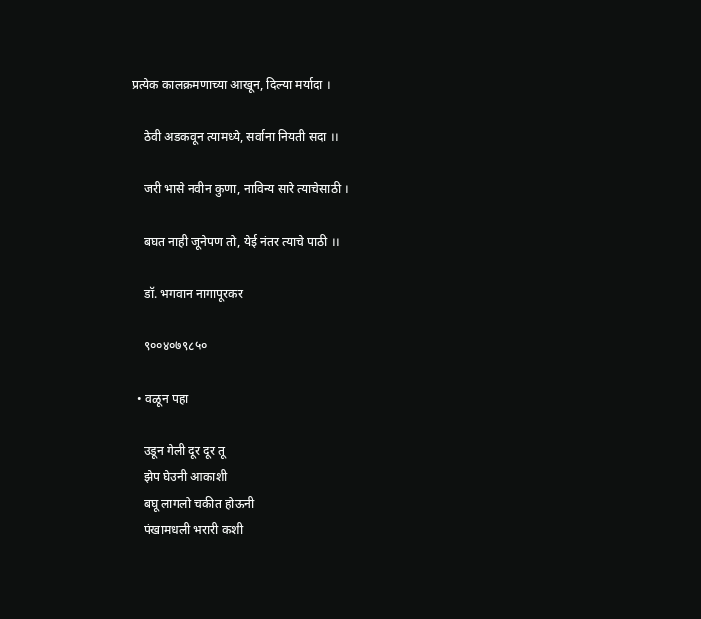प्रत्येक कालक्रमणाच्या आखून, दिल्या मर्यादा ।

    ठेवी अडकवून त्यामध्ये, सर्वाना नियती सदा ।।

    जरी भासे नवीन कुणा, नाविन्य सारे त्याचेसाठी ।

    बघत नाही जूनेपण तो, येई नंतर त्याचे पाठी ।।

    डॉ. भगवान नागापूरकर

    ९००४०७९८५०

  • वळून पहा

    उडून गेली दूर दूर तू
    झेप घेउनी आकाशी
    बघू लागलो चकीत होऊनी
    पंखामधली भरारी कशी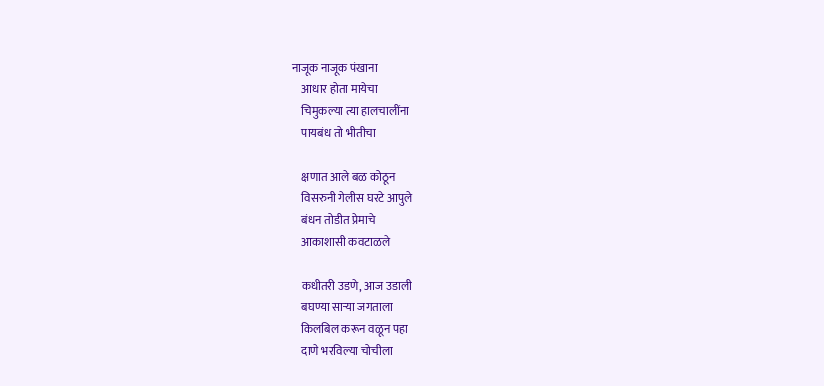नाजूक नाजूक पंखाना
    आधार होता मायेचा
    चिमुकल्या त्या हालचालींना
    पायबंध तो भीतीचा

    क्षणात आले बळ कोठून
    विसरुनी गेलीस घरटे आपुले
    बंधन तोडीत प्रेमाचे
    आकाशासी कवटाळले

    कधीतरी उडणे, आज उडाली
    बघण्या साऱ्या जगताला
    किलबिल करून वळून पहा
    दाणे भरविल्या चोचीला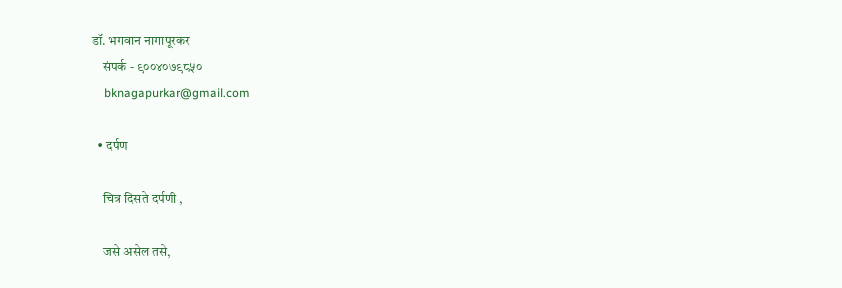डॉ. भगवान नागापूरकर
    संपर्क - ९००४०७९८५०
    bknagapurkar@gmail.com

  • दर्पण

    चित्र दिसते दर्पणी ,

    जसे असेल तसे,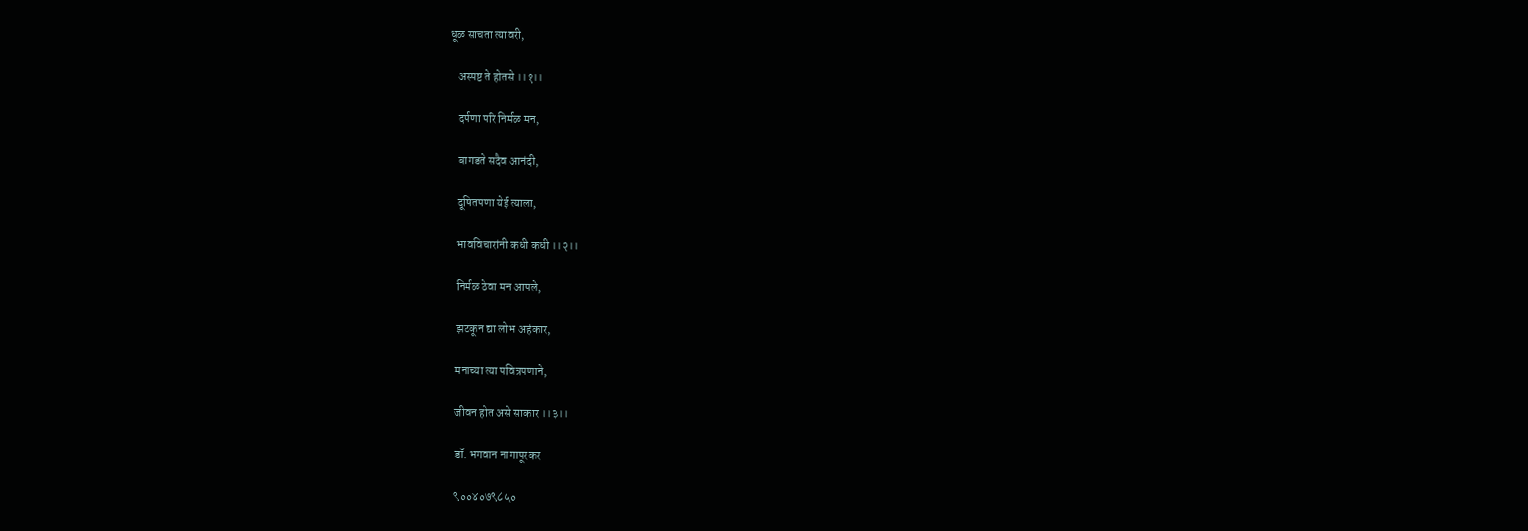धूळ साचता त्यावरी,

    अस्पष्ट ते होतसे ।।१।।

    दर्पणा परि निर्मळ मन,

    बागडते सदैव आनंदी,

    दूषितपणा येई त्याला,

    भावविचारांनी कधी कधी ।।२।।

    निर्मळ ठेवा मन आपले,

    झटकून द्या लोभ अहंकार,

    मनाच्या त्या पवित्रपणाने,

    जीवन होत असे साकार ।।३।।

    डॉ. भगवान नागापूरकर

    ९००४०७९८५०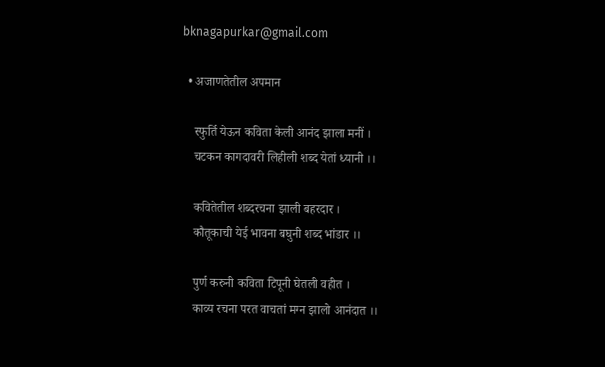bknagapurkar@gmail.com

  • अजाणतेतील अपमान

    स्फुर्ति येऊन कविता केली आनंद झाला मनीं ।
    चटकन कागदावरी लिहीली शब्द येतां ध्यानी ।।

    कवितेतील शब्दरचना झाली बहरदार ।
    कौतूकाची येई भावना बघुनी शब्द भांडार ।।

    पुर्ण करुनी कविता टिपूनी घेतली वहीत ।
    काव्य रचना परत वाचतां मग्न झालो आनंदात ।।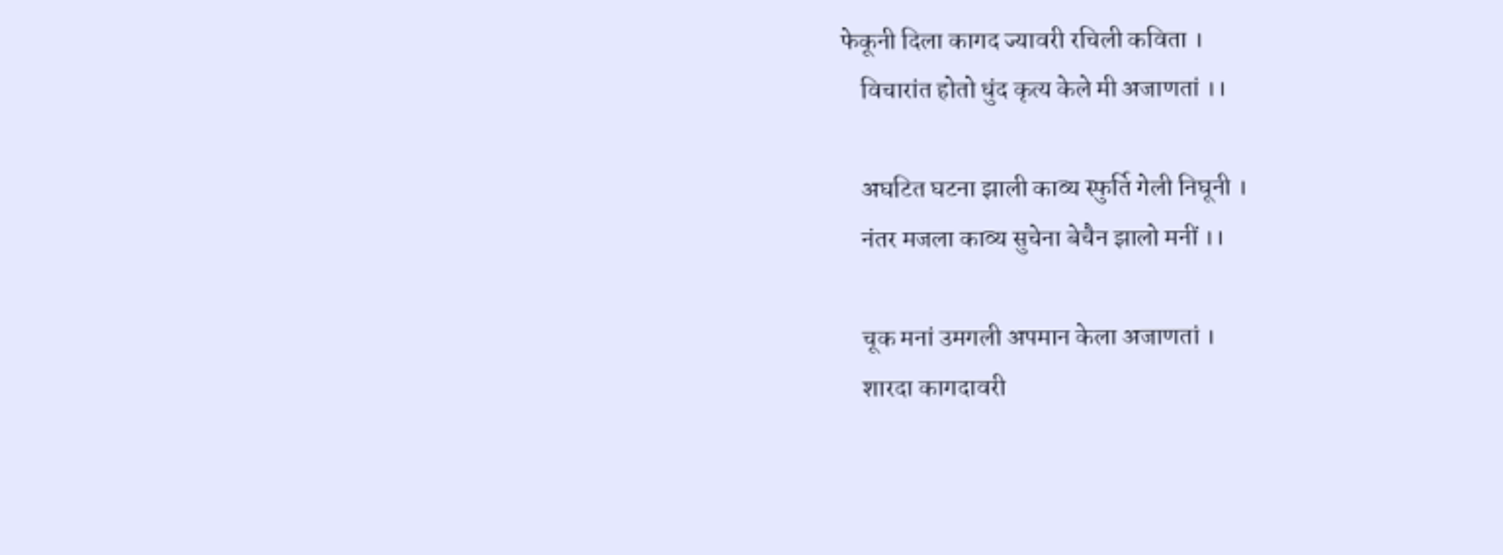फेकूनी दिला कागद ज्यावरी रचिली कविता ।
    विचारांत होतो धुंद कृत्य केले मी अजाणतां ।।

    अघटित घटना झाली काव्य स्फुर्ति गेली निघूनी ।
    नंतर मजला काव्य सुचेना बेचैन झालो मनीं ।।

    चूक मनां उमगली अपमान केला अजाणतां ।
    शारदा कागदावरी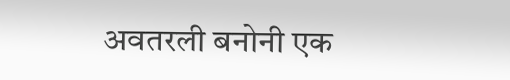अवतरली बनोनी एक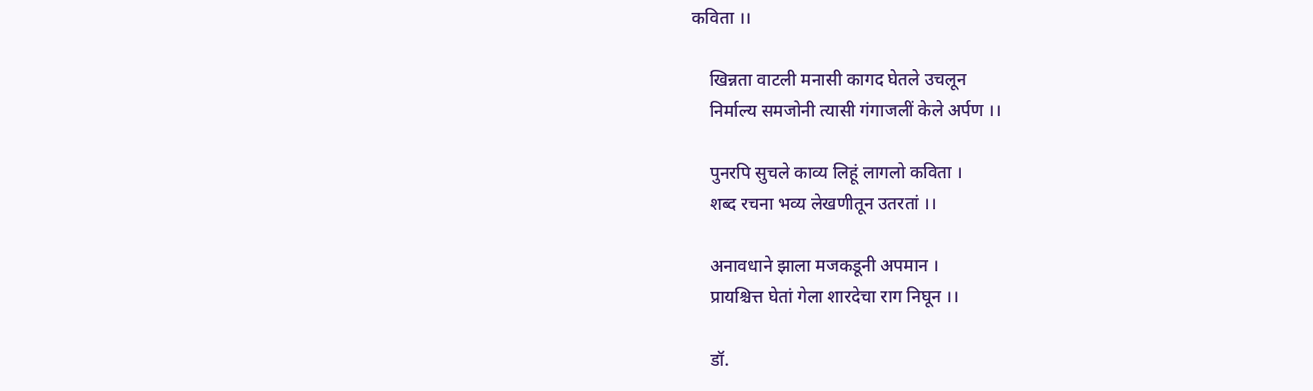कविता ।।

    खिन्नता वाटली मनासी कागद घेतले उचलून
    निर्माल्य समजोनी त्यासी गंगाजलीं केले अर्पण ।।

    पुनरपि सुचले काव्य लिहूं लागलो कविता ।
    शब्द रचना भव्य लेखणीतून उतरतां ।।

    अनावधाने झाला मजकडूनी अपमान ।
    प्रायश्चित्त घेतां गेला शारदेचा राग निघून ।।

    डॉ.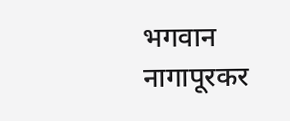भगवान नागापूरकर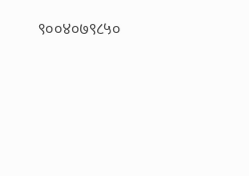९००४०७९८५०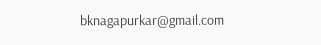bknagapurkar@gmail.com